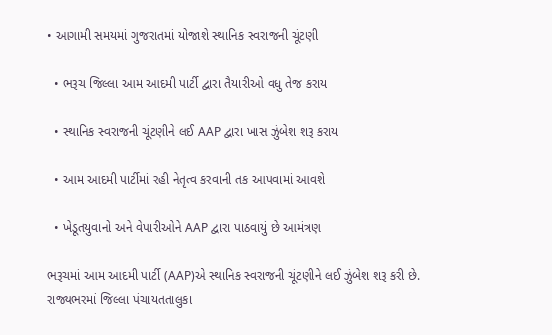• આગામી સમયમાં ગુજરાતમાં યોજાશે સ્થાનિક સ્વરાજની ચૂંટણી

  • ભરૂચ જિલ્લા આમ આદમી પાર્ટી દ્વારા તૈયારીઓ વધુ તેજ કરાય

  • સ્થાનિક સ્વરાજની ચૂંટણીને લઈ AAP દ્વારા ખાસ ઝુંબેશ શરૂ કરાય

  • આમ આદમી પાર્ટીમાં રહી નેતૃત્વ કરવાની તક આપવામાં આવશે

  • ખેડૂતયુવાનો અને વેપારીઓને AAP દ્વારા પાઠવાયું છે આમંત્રણ

ભરૂચમાં આમ આદમી પાર્ટી (AAP)એ સ્થાનિક સ્વરાજની ચૂંટણીને લઈ ઝુંબેશ શરૂ કરી છે. રાજ્યભરમાં જિલ્લા પંચાયતતાલુકા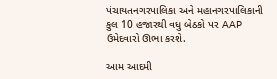પંચાયતનગરપાલિકા અને મહાનગરપાલિકાની કુલ 10 હજારથી વધુ બેઠકો પર AAP ઉમેદવારો ઊભા કરશે.

આમ આદમી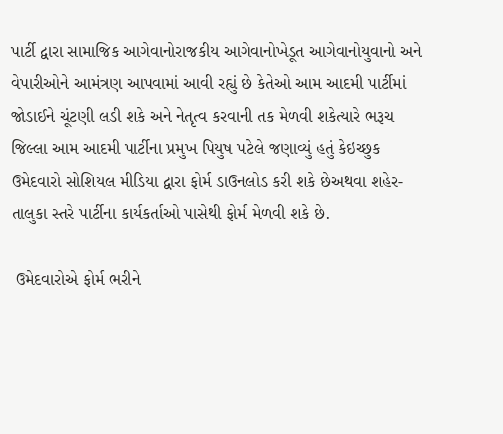પાર્ટી દ્વારા સામાજિક આગેવાનોરાજકીય આગેવાનોખેડૂત આગેવાનોયુવાનો અને વેપારીઓને આમંત્રણ આપવામાં આવી રહ્યું છે કેતેઓ આમ આદમી પાર્ટીમાં જોડાઈને ચૂંટણી લડી શકે અને નેતૃત્વ કરવાની તક મેળવી શકેત્યારે ભરૂચ જિલ્લા આમ આદમી પાર્ટીના પ્રમુખ પિયુષ પટેલે જણાવ્યું હતું કેઇચ્છુક ઉમેદવારો સોશિયલ મીડિયા દ્વારા ફોર્મ ડાઉનલોડ કરી શકે છેઅથવા શહેર-તાલુકા સ્તરે પાર્ટીના કાર્યકર્તાઓ પાસેથી ફોર્મ મેળવી શકે છે.

 ઉમેદવારોએ ફોર્મ ભરીને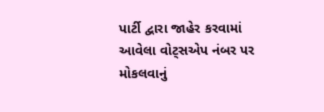પાર્ટી દ્વારા જાહેર કરવામાં આવેલા વોટ્સએપ નંબર પર મોકલવાનું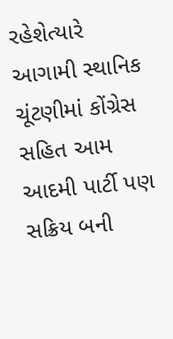રહેશેત્યારે આગામી સ્થાનિક ચૂંટણીમાં કોંગ્રેસ સહિત આમ આદમી પાર્ટી પણ સક્રિય બની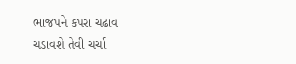ભાજપને કપરા ચઢાવ ચડાવશે તેવી ચર્ચા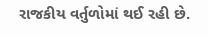રાજકીય વર્તુળોમાં થઈ રહી છે.